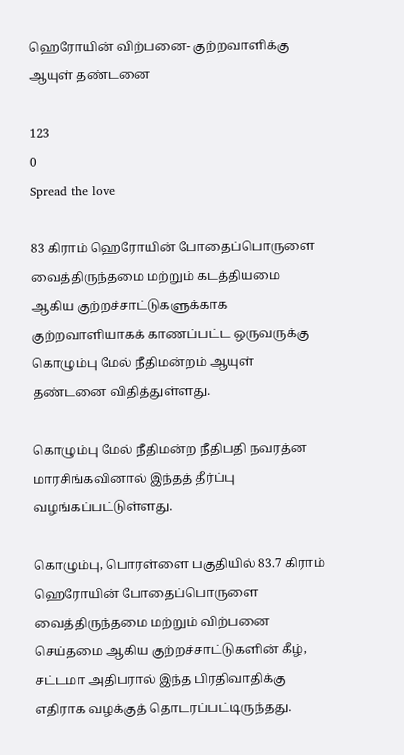ஹெரோயின் விற்பனை- குற்றவாளிக்கு ஆயுள் தண்டனை

123
0
Spread the love

83 கிராம் ஹெரோயின் போதைப்பொருளை வைத்திருந்தமை மற்றும் கடத்தியமை ஆகிய குற்றச்சாட்டுகளுக்காக குற்றவாளியாகக் காணப்பட்ட ஒருவருக்கு கொழும்பு மேல் நீதிமன்றம் ஆயுள் தண்டனை விதித்துள்ளது.

கொழும்பு மேல் நீதிமன்ற நீதிபதி நவரத்ன மாரசிங்கவினால் இந்தத் தீர்ப்பு வழங்கப்பட்டுள்ளது.

கொழும்பு, பொரள்ளை பகுதியில் 83.7 கிராம் ஹெரோயின் போதைப்பொருளை வைத்திருந்தமை மற்றும் விற்பனை செய்தமை ஆகிய குற்றச்சாட்டுகளின் கீழ், சட்டமா அதிபரால் இந்த பிரதிவாதிக்கு எதிராக வழக்குத் தொடரப்பட்டிருந்தது.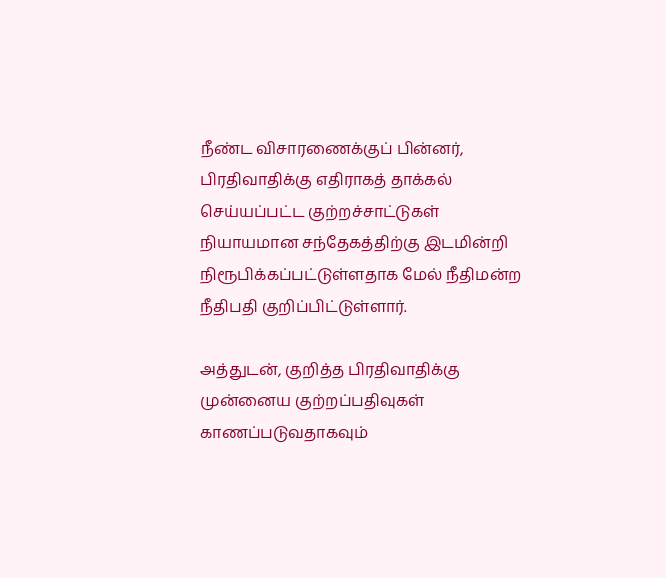நீண்ட விசாரணைக்குப் பின்னர், பிரதிவாதிக்கு எதிராகத் தாக்கல் செய்யப்பட்ட குற்றச்சாட்டுகள் நியாயமான சந்தேகத்திற்கு இடமின்றி நிரூபிக்கப்பட்டுள்ளதாக மேல் நீதிமன்ற நீதிபதி குறிப்பிட்டுள்ளார்.

அத்துடன், குறித்த பிரதிவாதிக்கு முன்னைய குற்றப்பதிவுகள் காணப்படுவதாகவும்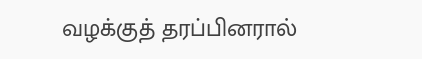வழக்குத் தரப்பினரால்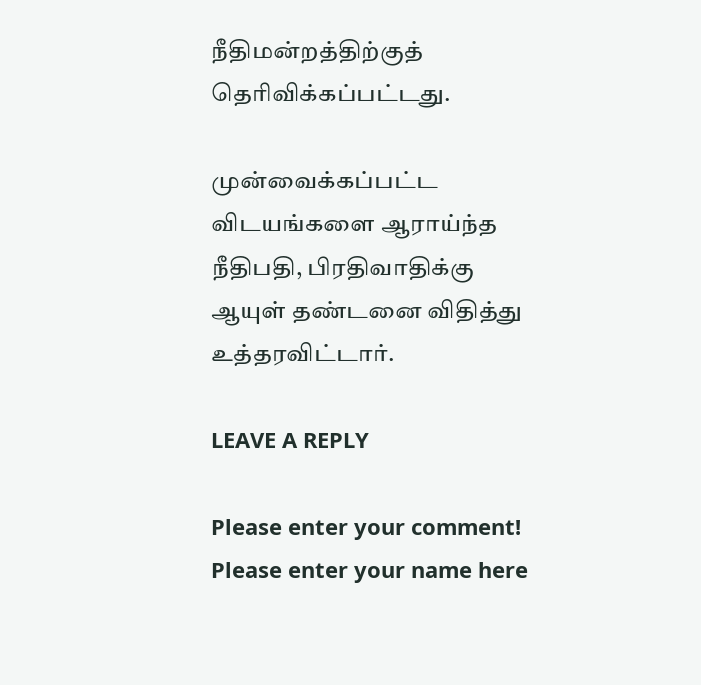நீதிமன்றத்திற்குத் தெரிவிக்கப்பட்டது.

முன்வைக்கப்பட்ட விடயங்களை ஆராய்ந்த நீதிபதி, பிரதிவாதிக்கு ஆயுள் தண்டனை விதித்து உத்தரவிட்டார்.

LEAVE A REPLY

Please enter your comment!
Please enter your name here